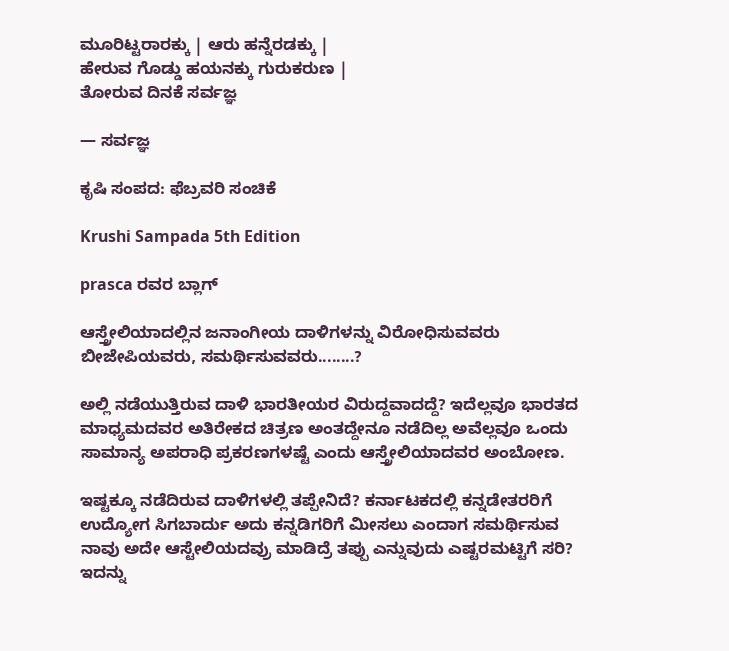ಮೂರಿಟ್ಟರಾರಕ್ಕು | ಆರು ಹನ್ನೆರಡಕ್ಕು |
ಹೇರುವ ಗೊಡ್ಡು ಹಯನಕ್ಕು ಗುರುಕರುಣ |
ತೋರುವ ದಿನಕೆ ಸರ್ವಜ್ಞ

— ಸರ್ವಜ್ಞ

ಕೃಷಿ ಸಂಪದ: ಫೆಬ್ರವರಿ ಸಂಚಿಕೆ

Krushi Sampada 5th Edition

prasca ರವರ ಬ್ಲಾಗ್

ಆಸ್ತ್ರೇಲಿಯಾದಲ್ಲಿನ ಜನಾಂಗೀಯ ದಾಳಿಗಳನ್ನು ವಿರೋಧಿಸುವವರು ಬೀಜೇಪಿಯವರು, ಸಮರ್ಥಿಸುವವರು........?

ಅಲ್ಲಿ ನಡೆಯುತ್ತಿರುವ ದಾಳಿ ಭಾರತೀಯರ ವಿರುದ್ದವಾದದ್ದೆ? ಇದೆಲ್ಲವೂ ಭಾರತದ ಮಾಧ್ಯಮದವರ ಅತಿರೇಕದ ಚಿತ್ರಣ ಅಂತದ್ದೇನೂ ನಡೆದಿಲ್ಲ ಅವೆಲ್ಲವೂ ಒಂದು ಸಾಮಾನ್ಯ ಅಪರಾಧಿ ಪ್ರಕರಣಗಳಷ್ಟೆ ಎಂದು ಆಸ್ತ್ರೇಲಿಯಾದವರ ಅಂಬೋಣ.

ಇಷ್ಟಕ್ಕೂ ನಡೆದಿರುವ ದಾಳಿಗಳಲ್ಲಿ ತಪ್ಪೇನಿದೆ? ಕರ್ನಾಟಕದಲ್ಲಿ ಕನ್ನಡೇತರರಿಗೆ ಉದ್ಯೋಗ ಸಿಗಬಾರ್ದು ಅದು ಕನ್ನಡಿಗರಿಗೆ ಮೀಸಲು ಎಂದಾಗ ಸಮರ್ಥಿಸುವ ನಾವು ಅದೇ ಆಸ್ಟೇಲಿಯದವ್ರು ಮಾಡಿದ್ರೆ ತಪ್ಪು ಎನ್ನುವುದು ಎಷ್ಟರಮಟ್ಟಿಗೆ ಸರಿ?
ಇದನ್ನು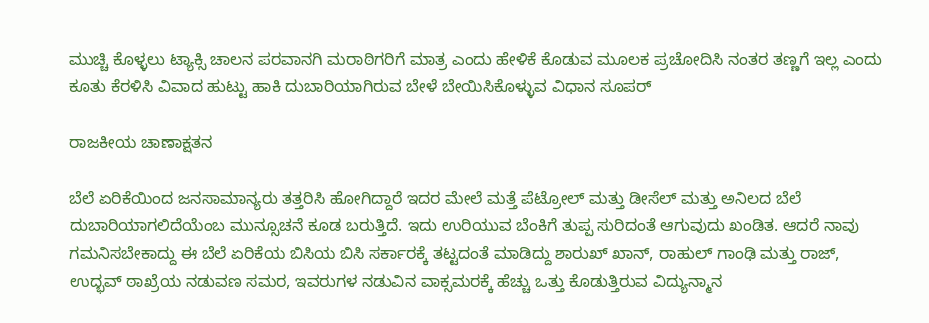ಮುಚ್ಚಿ ಕೊಳ್ಳಲು ಟ್ಯಾಕ್ಸಿ ಚಾಲನ ಪರವಾನಗಿ ಮರಾಠಿಗರಿಗೆ ಮಾತ್ರ ಎಂದು ಹೇಳಿಕೆ ಕೊಡುವ ಮೂಲಕ ಪ್ರಚೋದಿಸಿ ನಂತರ ತಣ್ಣಗೆ ಇಲ್ಲ ಎಂದು ಕೂತು ಕೆರಳಿಸಿ ವಿವಾದ ಹುಟ್ಟು ಹಾಕಿ ದುಬಾರಿಯಾಗಿರುವ ಬೇಳೆ ಬೇಯಿಸಿಕೊಳ್ಳುವ ವಿಧಾನ ಸೂಪರ್

ರಾಜಕೀಯ ಚಾಣಾಕ್ಷತನ

ಬೆಲೆ ಏರಿಕೆಯಿಂದ ಜನಸಾಮಾನ್ಯರು ತತ್ತರಿಸಿ ಹೋಗಿದ್ದಾರೆ ಇದರ ಮೇಲೆ ಮತ್ತೆ ಪೆಟ್ರೋಲ್ ಮತ್ತು ಡೀಸೆಲ್ ಮತ್ತು ಅನಿಲದ ಬೆಲೆ ದುಬಾರಿಯಾಗಲಿದೆಯೆಂಬ ಮುನ್ಸೂಚನೆ ಕೂಡ ಬರುತ್ತಿದೆ. ಇದು ಉರಿಯುವ ಬೆಂಕಿಗೆ ತುಪ್ಪ ಸುರಿದಂತೆ ಆಗುವುದು ಖಂಡಿತ. ಆದರೆ ನಾವು ಗಮನಿಸಬೇಕಾದ್ದು ಈ ಬೆಲೆ ಏರಿಕೆಯ ಬಿಸಿಯ ಬಿಸಿ ಸರ್ಕಾರಕ್ಕೆ ತಟ್ಟದಂತೆ ಮಾಡಿದ್ದು ಶಾರುಖ್ ಖಾನ್, ರಾಹುಲ್ ಗಾಂಢಿ ಮತ್ತು ರಾಜ್, ಉದ್ಭವ್ ಠಾಖ್ರೆಯ ನಡುವಣ ಸಮರ, ಇವರುಗಳ ನಡುವಿನ ವಾಕ್ಸಮರಕ್ಕೆ ಹೆಚ್ಚು ಒತ್ತು ಕೊಡುತ್ತಿರುವ ವಿದ್ಯುನ್ಮಾನ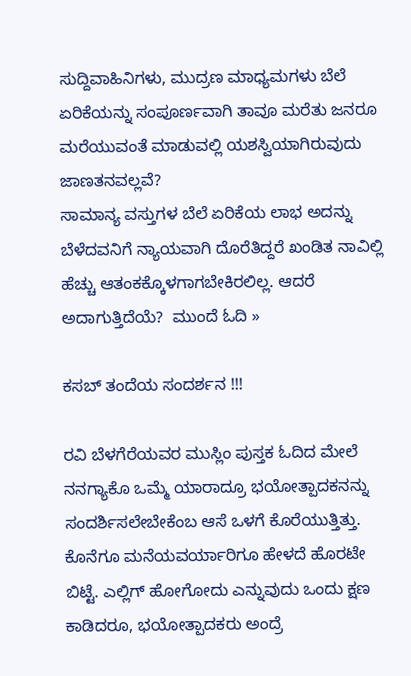ಸುದ್ದಿವಾಹಿನಿಗಳು, ಮುದ್ರಣ ಮಾಧ್ಯಮಗಳು ಬೆಲೆ ಏರಿಕೆಯನ್ನು ಸಂಪೂರ್ಣವಾಗಿ ತಾವೂ ಮರೆತು ಜನರೂ ಮರೆಯುವಂತೆ ಮಾಡುವಲ್ಲಿ ಯಶಸ್ವಿಯಾಗಿರುವುದು ಜಾಣತನವಲ್ಲವೆ?
ಸಾಮಾನ್ಯ ವಸ್ತುಗಳ ಬೆಲೆ ಏರಿಕೆಯ ಲಾಭ ಅದನ್ನು ಬೆಳೆದವನಿಗೆ ನ್ಯಾಯವಾಗಿ ದೊರೆತಿದ್ದರೆ ಖಂಡಿತ ನಾವಿಲ್ಲಿ ಹೆಚ್ಚು ಆತಂಕಕ್ಕೊಳಗಾಗಬೇಕಿರಲಿಲ್ಲ. ಆದರೆ ಅದಾಗುತ್ತಿದೆಯೆ?  ಮುಂದೆ ಓದಿ »

ಕಸಬ್ ತಂದೆಯ ಸಂದರ್ಶನ !!!

ರವಿ ಬೆಳಗೆರೆಯವರ ಮುಸ್ಲಿಂ ಪುಸ್ತಕ ಓದಿದ ಮೇಲೆ ನನಗ್ಯಾಕೊ ಒಮ್ಮೆ ಯಾರಾದ್ರೂ ಭಯೋತ್ಪಾದಕನನ್ನು ಸಂದರ್ಶಿಸಲೇಬೇಕೆಂಬ ಆಸೆ ಒಳಗೆ ಕೊರೆಯುತ್ತಿತ್ತು. ಕೊನೆಗೂ ಮನೆಯವರ್ಯಾರಿಗೂ ಹೇಳದೆ ಹೊರಟೇ ಬಿಟ್ಟೆ. ಎಲ್ಲಿಗ್ ಹೋಗೋದು ಎನ್ನುವುದು ಒಂದು ಕ್ಷಣ ಕಾಡಿದರೂ, ಭಯೋತ್ಪಾದಕರು ಅಂದ್ರೆ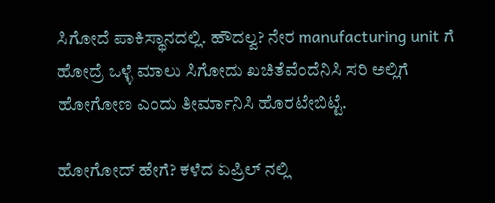ಸಿಗೋದೆ ಪಾಕಿಸ್ಥಾನದಲ್ಲಿ. ಹೌದಲ್ವ? ನೇರ manufacturing unit ಗೆ ಹೋದ್ರೆ ಒಳ್ಳೆ ಮಾಲು ಸಿಗೋದು ಖಚಿತೆವೆಂದೆನಿಸಿ ಸರಿ ಅಲ್ಲಿಗೆ ಹೋಗೋಣ ಎಂದು ತೀರ್ಮಾನಿಸಿ ಹೊರಟೇಬಿಟ್ಟೆ.

ಹೋಗೋದ್ ಹೇಗೆ? ಕಳೆದ ಏಪ್ರಿಲ್ ನಲ್ಲಿ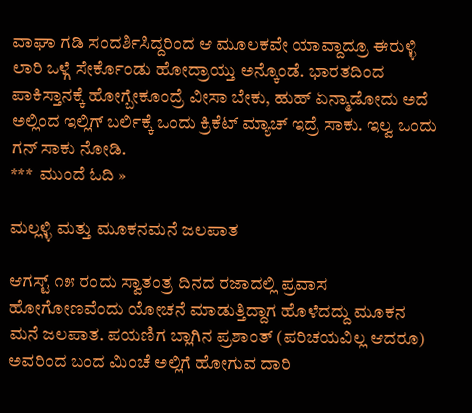ವಾಘಾ ಗಡಿ ಸಂದರ್ಶಿಸಿದ್ದರಿಂದ ಆ ಮೂಲಕವೇ ಯಾವ್ದಾದ್ರೂ ಈರುಳ್ಳಿ ಲಾರಿ ಒಳ್ಗೆ ಸೇರ್ಕೊಂಡು ಹೋದ್ರಾಯ್ತು ಅನ್ಕೊಂಡೆ. ಭಾರತದಿಂದ ಪಾಕಿಸ್ತಾನಕ್ಕೆ ಹೋಗ್ಬೇಕೂಂದ್ರೆ ವೀಸಾ ಬೇಕು, ಹುಹ್ ಏನ್ಮಾಡೋದು ಅದೆ ಅಲ್ಲಿಂದ ಇಲ್ಲಿಗ್ ಬರ್ಲಿಕ್ಕೆ ಒಂದು ಕ್ರಿಕೆಟ್ ಮ್ಯಾಚ್ ಇದ್ರೆ ಸಾಕು. ಇಲ್ವ ಒಂದು ಗನ್ ಸಾಕು ನೋಡಿ.
***  ಮುಂದೆ ಓದಿ »

ಮಲ್ಲಳ್ಳಿ ಮತ್ತು ಮೂಕನಮನೆ ಜಲಪಾತ

ಆಗಸ್ಟ್ ೧೫ ರಂದು ಸ್ವಾತಂತ್ರ ದಿನದ ರಜಾದಲ್ಲಿ ಪ್ರವಾಸ ಹೋಗೋಣವೆಂದು ಯೋಚನೆ ಮಾಡುತ್ತಿದ್ದಾಗ ಹೊಳೆದದ್ದು ಮೂಕನ ಮನೆ ಜಲಪಾತ. ಪಯಣಿಗ ಬ್ಲಾಗಿನ ಪ್ರಶಾಂತ್ (ಪರಿಚಯವಿಲ್ಲ ಆದರೂ) ಅವರಿಂದ ಬಂದ ಮಿಂಚೆ ಅಲ್ಲಿಗೆ ಹೋಗುವ ದಾರಿ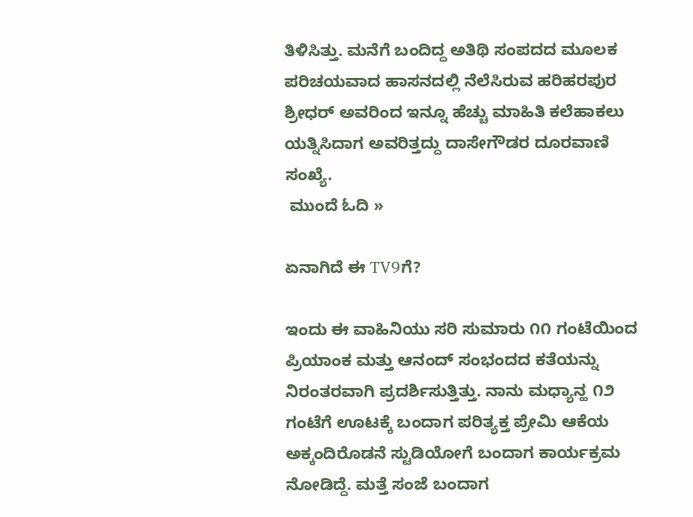ತಿಳಿಸಿತ್ತು. ಮನೆಗೆ ಬಂದಿದ್ದ ಅತಿಥಿ ಸಂಪದದ ಮೂಲಕ ಪರಿಚಯವಾದ ಹಾಸನದಲ್ಲಿ ನೆಲೆಸಿರುವ ಹರಿಹರಪುರ ಶ್ರೀಧರ್ ಅವರಿಂದ ಇನ್ನೂ ಹೆಚ್ಚು ಮಾಹಿತಿ ಕಲೆಹಾಕಲು ಯತ್ನಿಸಿದಾಗ ಅವರಿತ್ತದ್ದು ದಾಸೇಗೌಡರ ದೂರವಾಣಿ ಸಂಖ್ಯೆ.
 ಮುಂದೆ ಓದಿ »

ಏನಾಗಿದೆ ಈ TV9ಗೆ?

ಇಂದು ಈ ವಾಹಿನಿಯು ಸರಿ ಸುಮಾರು ೧೧ ಗಂಟೆಯಿಂದ ಪ್ರಿಯಾಂಕ ಮತ್ತು ಆನಂದ್ ಸಂಭಂದದ ಕತೆಯನ್ನು ನಿರಂತರವಾಗಿ ಪ್ರದರ್ಶಿಸುತ್ತಿತ್ತು. ನಾನು ಮಧ್ಯಾನ್ಹ ೧೨ ಗಂಟೆಗೆ ಊಟಕ್ಕೆ ಬಂದಾಗ ಪರಿತ್ಯಕ್ತ ಪ್ರೇಮಿ ಆಕೆಯ ಅಕ್ಕಂದಿರೊಡನೆ ಸ್ಟುಡಿಯೋಗೆ ಬಂದಾಗ ಕಾರ್ಯಕ್ರಮ ನೋಡಿದ್ದೆ. ಮತ್ತೆ ಸಂಜೆ ಬಂದಾಗ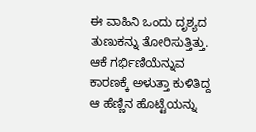ಈ ವಾಹಿನಿ ಒಂದು ದೃಶ್ಯದ ತುಣುಕನ್ನು ತೋರಿಸುತ್ತಿತ್ತು. ಆಕೆ ಗರ್ಭಿಣಿಯೆನ್ನುವ ಕಾರಣಕ್ಕೆ ಅಳುತ್ತಾ ಕುಳಿತಿದ್ದ ಆ ಹೆಣ್ಣಿನ ಹೊಟ್ಟೆಯನ್ನು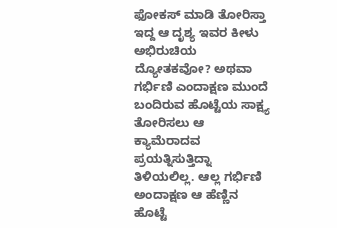ಫೋಕಸ್ ಮಾಡಿ ತೋರಿಸ್ತಾ ಇದ್ದ ಆ ದೃಶ್ಯ ಇವರ ಕೀಳು ಅಭಿರುಚಿಯ ದ್ಯೋತಕವೋ? ಅಥವಾ ಗರ್ಭಿಣಿ ಎಂದಾಕ್ಷಣ ಮುಂದೆ ಬಂದಿರುವ ಹೊಟ್ಟೆಯ ಸಾಕ್ಷ್ಯ ತೋರಿಸಲು ಆ ಕ್ಯಾಮೆರಾದವ ಪ್ರಯತ್ನಿಸುತ್ತಿದ್ನಾ ತಿಳಿಯಲಿಲ್ಲ. ಆಲ್ಲ ಗರ್ಭಿಣಿ ಅಂದಾಕ್ಷಣ ಆ ಹೆಣ್ಣಿನ ಹೊಟ್ಟೆ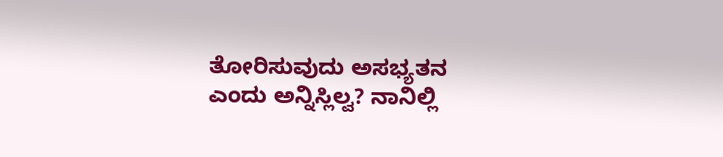ತೋರಿಸುವುದು ಅಸಭ್ಯತನ ಎಂದು ಅನ್ನಿಸ್ಲಿಲ್ವ? ನಾನಿಲ್ಲಿ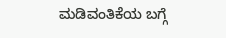ಮಡಿವಂತಿಕೆಯ ಬಗ್ಗೆ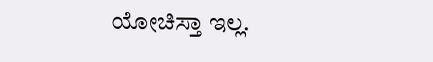ಯೋಚಿಸ್ತಾ ಇಲ್ಲ.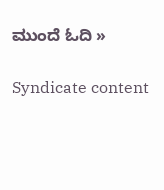ಮುಂದೆ ಓದಿ »

Syndicate content